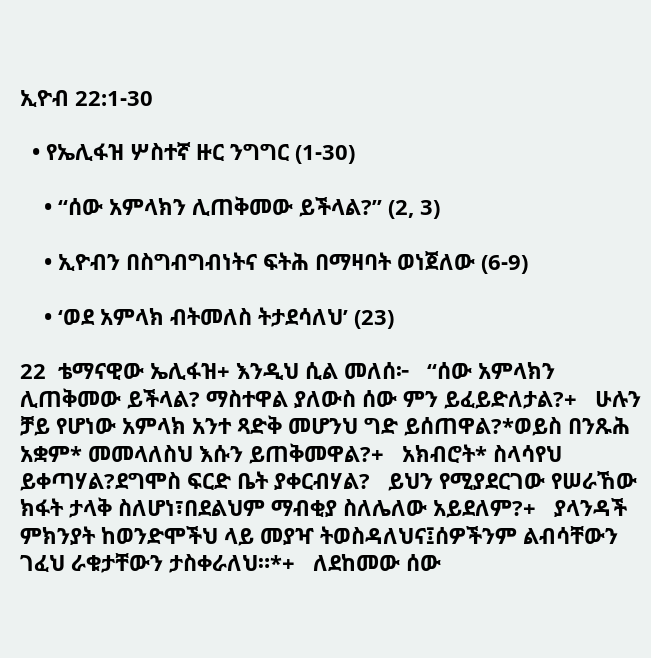ኢዮብ 22:1-30

  • የኤሊፋዝ ሦስተኛ ዙር ንግግር (1-30)

    • “ሰው አምላክን ሊጠቅመው ይችላል?” (2, 3)

    • ኢዮብን በስግብግብነትና ፍትሕ በማዛባት ወነጀለው (6-9)

    • ‘ወደ አምላክ ብትመለስ ትታደሳለህ’ (23)

22  ቴማናዊው ኤሊፋዝ+ እንዲህ ሲል መለሰ፦   “ሰው አምላክን ሊጠቅመው ይችላል? ማስተዋል ያለውስ ሰው ምን ይፈይድለታል?+   ሁሉን ቻይ የሆነው አምላክ አንተ ጻድቅ መሆንህ ግድ ይሰጠዋል?*ወይስ በንጹሕ አቋም* መመላለስህ እሱን ይጠቅመዋል?+   አክብሮት* ስላሳየህ ይቀጣሃል?ደግሞስ ፍርድ ቤት ያቀርብሃል?   ይህን የሚያደርገው የሠራኸው ክፋት ታላቅ ስለሆነ፣በደልህም ማብቂያ ስለሌለው አይደለም?+   ያላንዳች ምክንያት ከወንድሞችህ ላይ መያዣ ትወስዳለህና፤ሰዎችንም ልብሳቸውን ገፈህ ራቁታቸውን ታስቀራለህ።*+   ለደከመው ሰው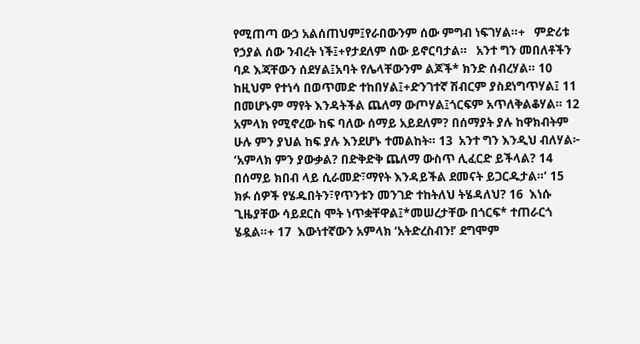የሚጠጣ ውኃ አልሰጠህም፤የራበውንም ሰው ምግብ ነፍገሃል።+   ምድሪቱ የኃያል ሰው ንብረት ነች፤+የታደለም ሰው ይኖርባታል።   አንተ ግን መበለቶችን ባዶ እጃቸውን ሰደሃል፤አባት የሌላቸውንም ልጆች* ክንድ ሰብረሃል። 10  ከዚህም የተነሳ በወጥመድ ተከበሃል፤+ድንገተኛ ሽብርም ያስደነግጥሃል፤ 11  በመሆኑም ማየት እንዳትችል ጨለማ ውጦሃል፤ጎርፍም አጥለቅልቆሃል። 12  አምላክ የሚኖረው ከፍ ባለው ሰማይ አይደለም? በሰማያት ያሉ ከዋክብትም ሁሉ ምን ያህል ከፍ ያሉ እንደሆኑ ተመልከት። 13  አንተ ግን እንዲህ ብለሃል፦ ‘አምላክ ምን ያውቃል? በድቅድቅ ጨለማ ውስጥ ሊፈርድ ይችላል? 14  በሰማይ ክበብ ላይ ሲራመድ፣ማየት እንዳይችል ደመናት ይጋርዱታል።’ 15  ክፉ ሰዎች የሄዱበትን፣የጥንቱን መንገድ ተከትለህ ትሄዳለህ? 16  እነሱ ጊዜያቸው ሳይደርስ ሞት ነጥቋቸዋል፤*መሠረታቸው በጎርፍ* ተጠራርጎ ሄዷል።+ 17  እውነተኛውን አምላክ ‘አትድረስብን!’ ደግሞም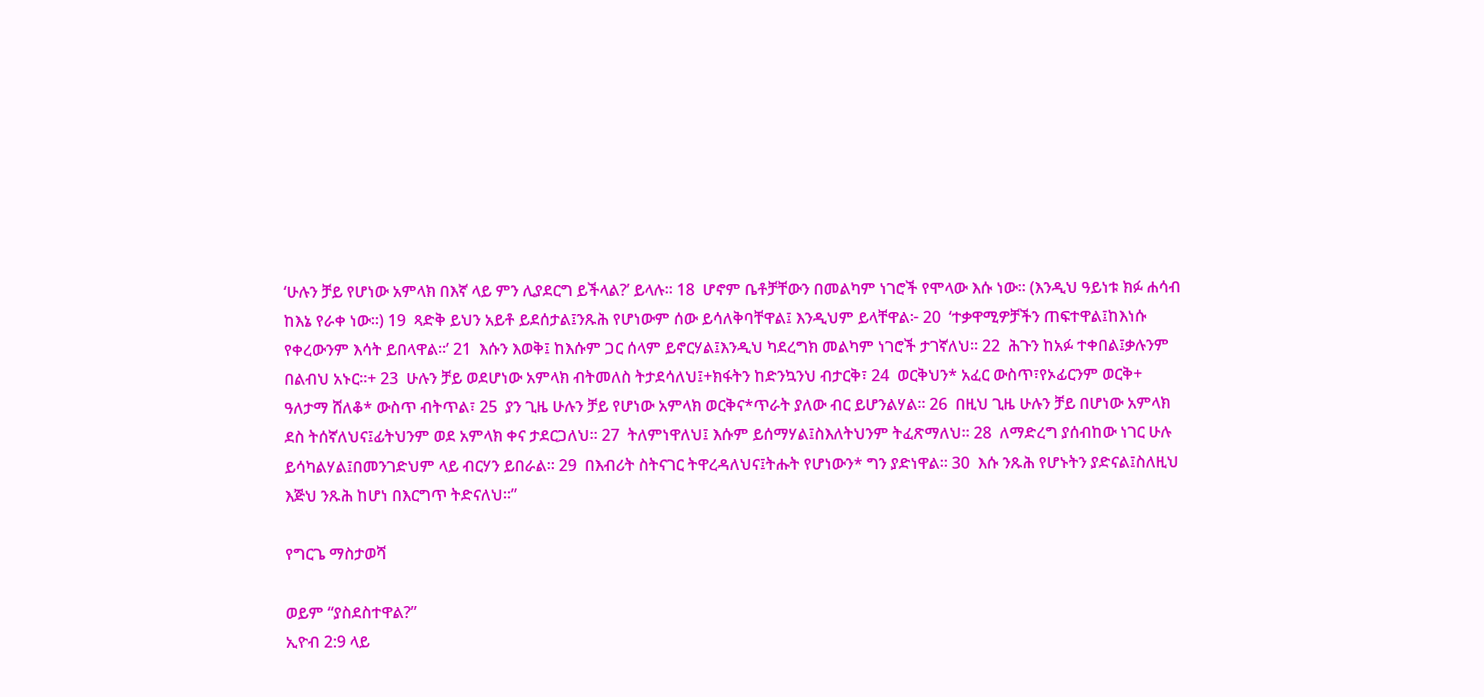‘ሁሉን ቻይ የሆነው አምላክ በእኛ ላይ ምን ሊያደርግ ይችላል?’ ይላሉ። 18  ሆኖም ቤቶቻቸውን በመልካም ነገሮች የሞላው እሱ ነው። (እንዲህ ዓይነቱ ክፉ ሐሳብ ከእኔ የራቀ ነው።) 19  ጻድቅ ይህን አይቶ ይደሰታል፤ንጹሕ የሆነውም ሰው ይሳለቅባቸዋል፤ እንዲህም ይላቸዋል፦ 20  ‘ተቃዋሚዎቻችን ጠፍተዋል፤ከእነሱ የቀረውንም እሳት ይበላዋል።’ 21  እሱን እወቅ፤ ከእሱም ጋር ሰላም ይኖርሃል፤እንዲህ ካደረግክ መልካም ነገሮች ታገኛለህ። 22  ሕጉን ከአፉ ተቀበል፤ቃሉንም በልብህ አኑር።+ 23  ሁሉን ቻይ ወደሆነው አምላክ ብትመለስ ትታደሳለህ፤+ክፋትን ከድንኳንህ ብታርቅ፣ 24  ወርቅህን* አፈር ውስጥ፣የኦፊርንም ወርቅ+ ዓለታማ ሸለቆ* ውስጥ ብትጥል፣ 25  ያን ጊዜ ሁሉን ቻይ የሆነው አምላክ ወርቅና*ጥራት ያለው ብር ይሆንልሃል። 26  በዚህ ጊዜ ሁሉን ቻይ በሆነው አምላክ ደስ ትሰኛለህና፤ፊትህንም ወደ አምላክ ቀና ታደርጋለህ። 27  ትለምነዋለህ፤ እሱም ይሰማሃል፤ስእለትህንም ትፈጽማለህ። 28  ለማድረግ ያሰብከው ነገር ሁሉ ይሳካልሃል፤በመንገድህም ላይ ብርሃን ይበራል። 29  በእብሪት ስትናገር ትዋረዳለህና፤ትሑት የሆነውን* ግን ያድነዋል። 30  እሱ ንጹሕ የሆኑትን ያድናል፤ስለዚህ እጅህ ንጹሕ ከሆነ በእርግጥ ትድናለህ።”

የግርጌ ማስታወሻ

ወይም “ያስደስተዋል?”
ኢዮብ 2:9 ላይ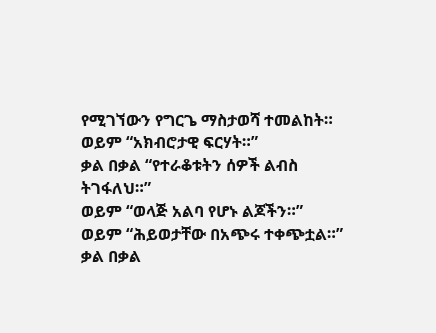የሚገኘውን የግርጌ ማስታወሻ ተመልከት።
ወይም “አክብሮታዊ ፍርሃት።”
ቃል በቃል “የተራቆቱትን ሰዎች ልብስ ትገፋለህ።”
ወይም “ወላጅ አልባ የሆኑ ልጆችን።”
ወይም “ሕይወታቸው በአጭሩ ተቀጭቷል።”
ቃል በቃል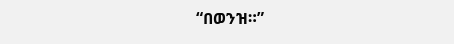“በወንዝ።”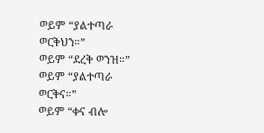ወይም “ያልተጣራ ወርቅህን።”
ወይም “ደረቅ ወንዝ።”
ወይም “ያልተጣራ ወርቅና።”
ወይም “ቀና ብሎ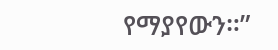የማያየውን።”